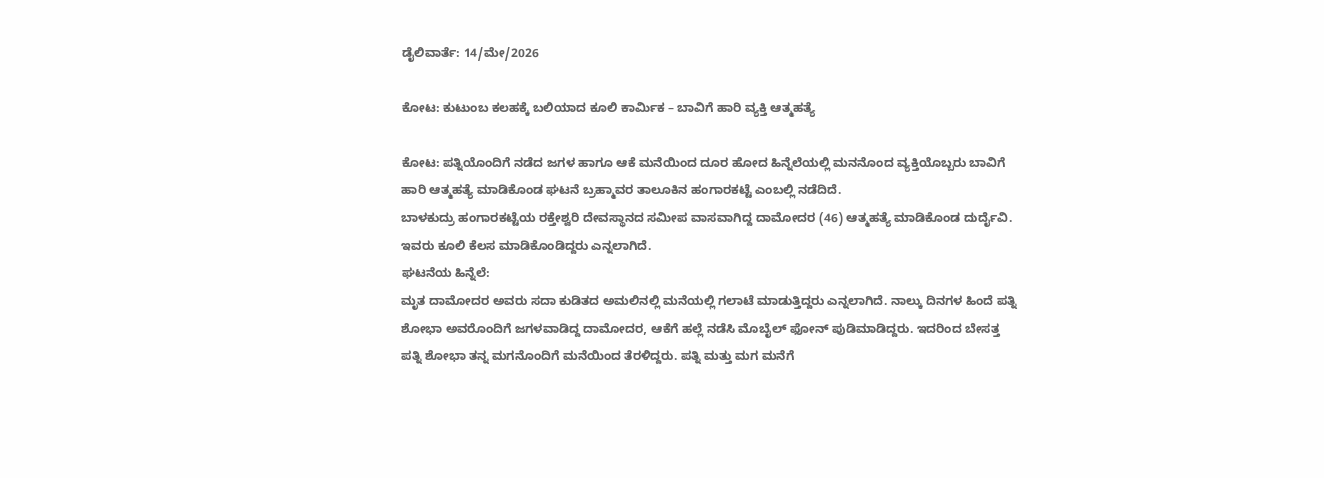ಡೈಲಿವಾರ್ತೆ: 14/ಮೇ/2026

ಕೋಟ: ಕುಟುಂಬ ಕಲಹಕ್ಕೆ ಬಲಿಯಾದ ಕೂಲಿ ಕಾರ್ಮಿಕ – ಬಾವಿಗೆ ಹಾರಿ ವ್ಯಕ್ತಿ ಆತ್ಮಹತ್ಯೆ

ಕೋಟ: ಪತ್ನಿಯೊಂದಿಗೆ ನಡೆದ ಜಗಳ ಹಾಗೂ ಆಕೆ ಮನೆಯಿಂದ ದೂರ ಹೋದ ಹಿನ್ನೆಲೆಯಲ್ಲಿ ಮನನೊಂದ ವ್ಯಕ್ತಿಯೊಬ್ಬರು ಬಾವಿಗೆ ಹಾರಿ ಆತ್ಮಹತ್ಯೆ ಮಾಡಿಕೊಂಡ ಘಟನೆ ಬ್ರಹ್ಮಾವರ ತಾಲೂಕಿನ ಹಂಗಾರಕಟ್ಟೆ ಎಂಬಲ್ಲಿ ನಡೆದಿದೆ.
ಬಾಳಕುದ್ರು ಹಂಗಾರಕಟ್ಟೆಯ ರಕ್ತೇಶ್ವರಿ ದೇವಸ್ಥಾನದ ಸಮೀಪ ವಾಸವಾಗಿದ್ದ ದಾಮೋದರ (46) ಆತ್ಮಹತ್ಯೆ ಮಾಡಿಕೊಂಡ ದುರ್ದೈವಿ. ಇವರು ಕೂಲಿ ಕೆಲಸ ಮಾಡಿಕೊಂಡಿದ್ದರು ಎನ್ನಲಾಗಿದೆ.
ಘಟನೆಯ ಹಿನ್ನೆಲೆ:
ಮೃತ ದಾಮೋದರ ಅವರು ಸದಾ ಕುಡಿತದ ಅಮಲಿನಲ್ಲಿ ಮನೆಯಲ್ಲಿ ಗಲಾಟೆ ಮಾಡುತ್ತಿದ್ದರು ಎನ್ನಲಾಗಿದೆ. ನಾಲ್ಕು ದಿನಗಳ ಹಿಂದೆ ಪತ್ನಿ ಶೋಭಾ ಅವರೊಂದಿಗೆ ಜಗಳವಾಡಿದ್ದ ದಾಮೋದರ, ಆಕೆಗೆ ಹಲ್ಲೆ ನಡೆಸಿ ಮೊಬೈಲ್ ಫೋನ್ ಪುಡಿಮಾಡಿದ್ದರು. ಇದರಿಂದ ಬೇಸತ್ತ ಪತ್ನಿ ಶೋಭಾ ತನ್ನ ಮಗನೊಂದಿಗೆ ಮನೆಯಿಂದ ತೆರಳಿದ್ದರು. ಪತ್ನಿ ಮತ್ತು ಮಗ ಮನೆಗೆ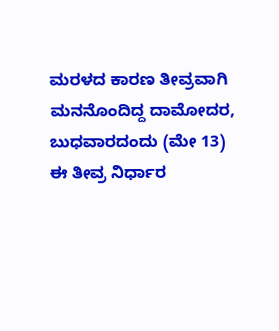ಮರಳದ ಕಾರಣ ತೀವ್ರವಾಗಿ ಮನನೊಂದಿದ್ದ ದಾಮೋದರ, ಬುಧವಾರದಂದು (ಮೇ 13) ಈ ತೀವ್ರ ನಿರ್ಧಾರ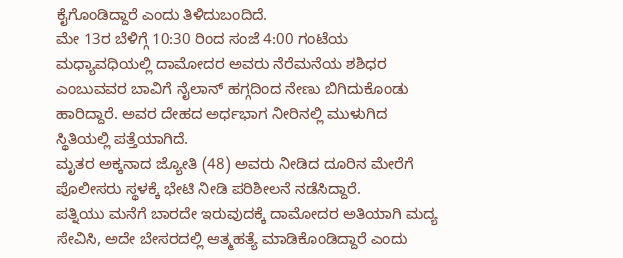ಕೈಗೊಂಡಿದ್ದಾರೆ ಎಂದು ತಿಳಿದುಬಂದಿದೆ.
ಮೇ 13ರ ಬೆಳಿಗ್ಗೆ 10:30 ರಿಂದ ಸಂಜೆ 4:00 ಗಂಟೆಯ ಮಧ್ಯಾವಧಿಯಲ್ಲಿ ದಾಮೋದರ ಅವರು ನೆರೆಮನೆಯ ಶಶಿಧರ ಎಂಬುವವರ ಬಾವಿಗೆ ನೈಲಾನ್ ಹಗ್ಗದಿಂದ ನೇಣು ಬಿಗಿದುಕೊಂಡು ಹಾರಿದ್ದಾರೆ. ಅವರ ದೇಹದ ಅರ್ಧಭಾಗ ನೀರಿನಲ್ಲಿ ಮುಳುಗಿದ ಸ್ಥಿತಿಯಲ್ಲಿ ಪತ್ತೆಯಾಗಿದೆ.
ಮೃತರ ಅಕ್ಕನಾದ ಜ್ಯೋತಿ (48) ಅವರು ನೀಡಿದ ದೂರಿನ ಮೇರೆಗೆ ಪೊಲೀಸರು ಸ್ಥಳಕ್ಕೆ ಭೇಟಿ ನೀಡಿ ಪರಿಶೀಲನೆ ನಡೆಸಿದ್ದಾರೆ.
ಪತ್ನಿಯು ಮನೆಗೆ ಬಾರದೇ ಇರುವುದಕ್ಕೆ ದಾಮೋದರ ಅತಿಯಾಗಿ ಮದ್ಯ ಸೇವಿಸಿ, ಅದೇ ಬೇಸರದಲ್ಲಿ ಆತ್ಮಹತ್ಯೆ ಮಾಡಿಕೊಂಡಿದ್ದಾರೆ ಎಂದು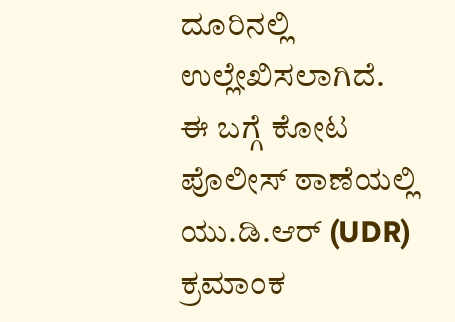ದೂರಿನಲ್ಲಿ ಉಲ್ಲೇಖಿಸಲಾಗಿದೆ.
ಈ ಬಗ್ಗೆ ಕೋಟ ಪೊಲೀಸ್ ಠಾಣೆಯಲ್ಲಿ ಯು.ಡಿ.ಆರ್ (UDR) ಕ್ರಮಾಂಕ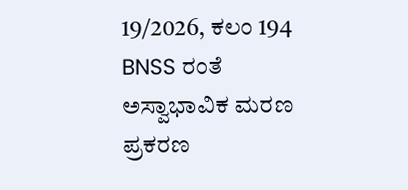19/2026, ಕಲಂ 194 BNSS ರಂತೆ ಅಸ್ವಾಭಾವಿಕ ಮರಣ ಪ್ರಕರಣ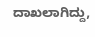ದಾಖಲಾಗಿದ್ದು,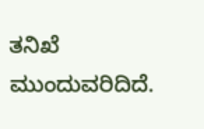ತನಿಖೆ ಮುಂದುವರಿದಿದೆ.